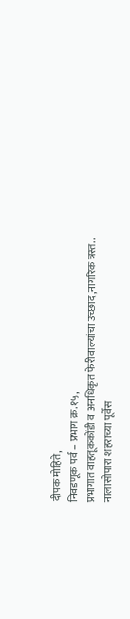दीपक मोहिते,
निवडणूक पर्व – प्रभाग क्र.१५,
प्रभागात वाहतूककोंडी व अनधिकृत फेरीवाल्यांचा उच्छाद,नागरिक त्रस्त..
नालासोपारा शहराच्या पूर्वेस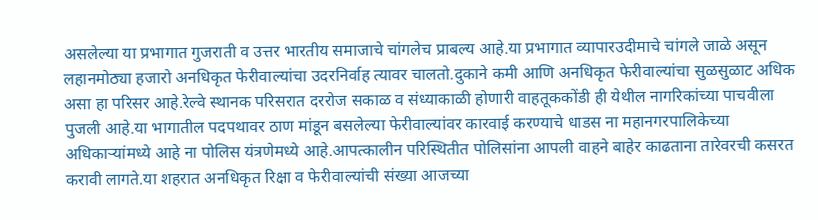असलेल्या या प्रभागात गुजराती व उत्तर भारतीय समाजाचे चांगलेच प्राबल्य आहे.या प्रभागात व्यापारउदीमाचे चांगले जाळे असून लहानमोठ्या हजारो अनधिकृत फेरीवाल्यांचा उदरनिर्वाह त्यावर चालतो.दुकाने कमी आणि अनधिकृत फेरीवाल्यांचा सुळसुळाट अधिक असा हा परिसर आहे.रेल्वे स्थानक परिसरात दररोज सकाळ व संध्याकाळी होणारी वाहतूककोंडी ही येथील नागरिकांच्या पाचवीला पुजली आहे.या भागातील पदपथावर ठाण मांडून बसलेल्या फेरीवाल्यांवर कारवाई करण्याचे धाडस ना महानगरपालिकेच्या अधिकाऱ्यांमध्ये आहे ना पोलिस यंत्रणेमध्ये आहे.आपत्कालीन परिस्थितीत पोलिसांना आपली वाहने बाहेर काढताना तारेवरची कसरत करावी लागते.या शहरात अनधिकृत रिक्षा व फेरीवाल्यांची संख्या आजच्या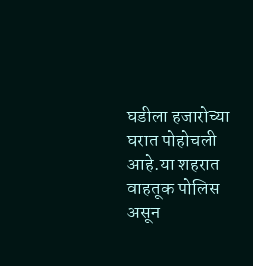घडीला हजारोच्या घरात पोहोचली आहे.या शहरात वाहतूक पोलिस असून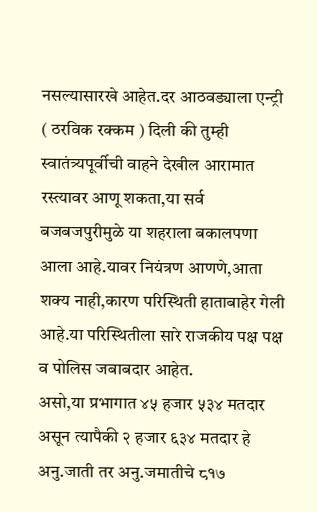नसल्यासारखे आहेत.दर आठवड्याला एन्ट्री ( ठरविक रक्कम ) दिली की तुम्ही स्वातंत्र्यपूर्वीची वाहने देखील आरामात रस्त्यावर आणू शकता,या सर्व बजबजपुरीमुळे या शहराला बकालपणा आला आहे.यावर नियंत्रण आणणे,आता शक्य नाही,कारण परिस्थिती हाताबाहेर गेली आहे.या परिस्थितीला सारे राजकीय पक्ष पक्ष व पोलिस जबाबदार आहेत.
असो,या प्रभागात ४५ हजार ५३४ मतदार असून त्यापैकी २ हजार ६३४ मतदार हे अनु.जाती तर अनु.जमातीचे ८१७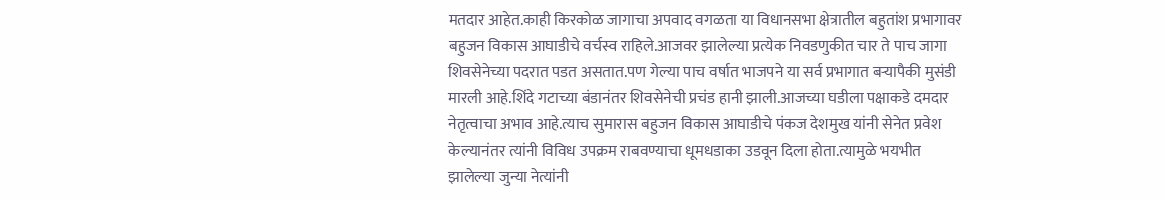मतदार आहेत.काही किरकोळ जागाचा अपवाद वगळता या विधानसभा क्षेत्रातील बहुतांश प्रभागावर बहुजन विकास आघाडीचे वर्चस्व राहिले.आजवर झालेल्या प्रत्येक निवडणुकीत चार ते पाच जागा शिवसेनेच्या पदरात पडत असतात.पण गेल्या पाच वर्षात भाजपने या सर्व प्रभागात बऱ्यापैकी मुसंडी मारली आहे.शिंदे गटाच्या बंडानंतर शिवसेनेची प्रचंड हानी झाली.आजच्या घडीला पक्षाकडे दमदार नेतृत्वाचा अभाव आहे.त्याच सुमारास बहुजन विकास आघाडीचे पंकज देशमुख यांनी सेनेत प्रवेश केल्यानंतर त्यांनी विविध उपक्रम राबवण्याचा धूमधडाका उडवून दिला होता.त्यामुळे भयभीत झालेल्या जुन्या नेत्यांनी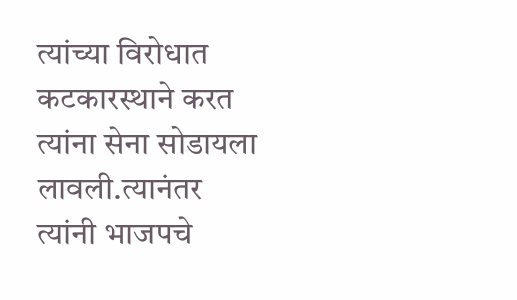त्यांच्या विरोधात कटकारस्थाने करत त्यांना सेना सोडायला लावली.त्यानंतर त्यांनी भाजपचे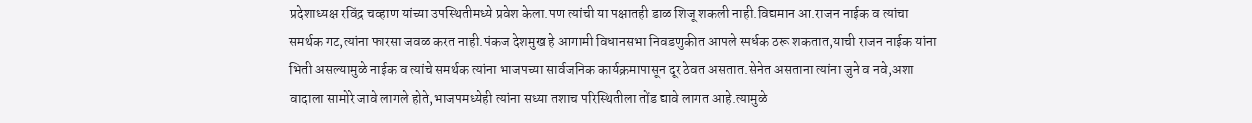प्रदेशाध्यक्ष रविंद्र चव्हाण यांच्या उपस्थितीमध्ये प्रवेश केला.पण त्यांची या पक्षातही डाळ शिजू शकली नाही.विद्यमान आ.राजन नाईक व त्यांचा समर्थक गट,त्यांना फारसा जवळ करत नाही.पंकज देशमुख हे आगामी विधानसभा निवडणुकीत आपले स्पर्धक ठरू शकतात,याची राजन नाईक यांना भिती असल्यामुळे नाईक व त्यांचे समर्थक त्यांना भाजपच्या सार्वजनिक कार्यक्रमापासून दूर ठेवत असतात.सेनेत असताना त्यांना जुने व नवे,अशा वादाला सामोरे जावे लागले होते,भाजपमध्येही त्यांना सध्या तशाच परिस्थितीला तोंड द्यावे लागत आहे.त्यामुळे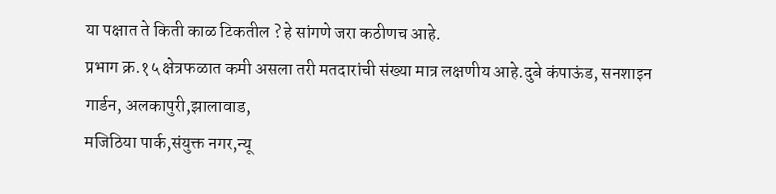या पक्षात ते किती काळ टिकतील ? हे सांगणे जरा कठीणच आहे.
प्रभाग क्र.१५ क्षेत्रफळात कमी असला तरी मतदारांची संख्या मात्र लक्षणीय आहे.दुबे कंपाऊंड, सनशाइन गार्डन, अलकापुरी,झालावाड,
मजिठिया पार्क,संयुक्त नगर,न्यू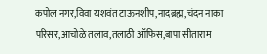कपोल नगर,विवा यशवंत टाऊनशीप,नादब्रह्म,चंदन नाका परिसर,आचोळे तलाव,तलाठी ऑफिस,बापा सीताराम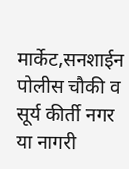मार्केट,सनशाईन पोलीस चौकी व सूर्य कीर्ती नगर या नागरी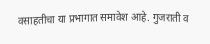वसाहतीचा या प्रभागात समावेश आहे. गुजराती व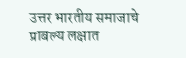उत्तर भारतीय समाजाचे प्राबल्य लक्षात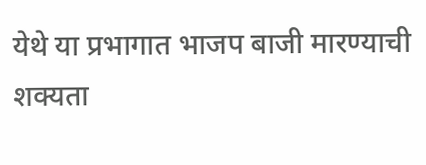येथे या प्रभागात भाजप बाजी मारण्याची शक्यता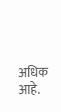अधिक आहे.